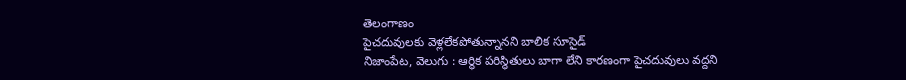తెలంగాణం
పైచదువులకు వెళ్లలేకపోతున్నానని బాలిక సూసైడ్
నిజాంపేట, వెలుగు : ఆర్థిక పరిస్థితులు బాగా లేని కారణంగా పైచదువులు వద్దని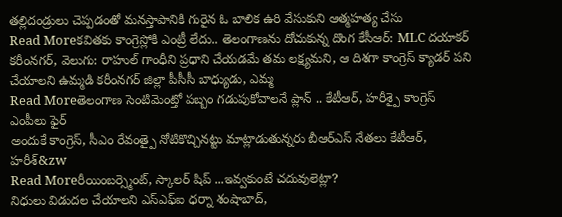తల్లిదండ్రులు చెప్పడంతో మనస్తాపానికి గురైన ఓ బాలిక ఉరి వేసుకుని ఆత్మహత్య చేసు
Read Moreకవితకు కాంగ్రెస్లోకి ఎంట్రీ లేదు.. తెలంగాణను దోచుకున్న దొంగ కేసీఆర్: MLC దయాకర్
కరీంనగర్, వెలుగు: రాహుల్ గాంధీని ప్రధాని చేయడమే తమ లక్ష్యమని, ఆ దిశగా కాంగ్రెస్ క్యాడర్ పని చేయాలని ఉమ్మడి కరీంనగర్ జిల్లా పీసీసీ బాధ్యుడు, ఎమ్మ
Read Moreతెలంగాణ సెంటిమెంట్తో పబ్బం గడుపుకోవాలనే ప్లాన్ .. కేటీఆర్, హరీశ్పై కాంగ్రెస్ ఎంపీలు ఫైర్
అందుకే కాంగ్రెస్, సీఎం రేవంత్పై నోటికొచ్చినట్టు మాట్లాడుతున్నరు బీఆర్ఎస్ నేతలు కేటీఆర్, హరీశ్&zw
Read Moreరీయింబర్స్మెంట్, స్కాలర్ షిప్ ...ఇవ్వకుంటే చదువులెట్లా?
నిధులు విడుదల చేయాలని ఎస్ఎఫ్ఐ ధర్నా శంషాబాద్,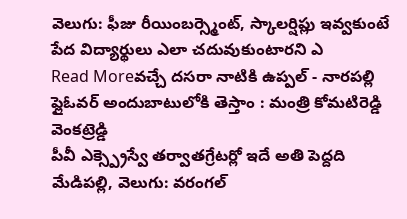వెలుగు: ఫీజు రీయింబర్స్మెంట్, స్కాలర్షిప్లు ఇవ్వకుంటే పేద విద్యార్థులు ఎలా చదువుకుంటారని ఎ
Read Moreవచ్చే దసరా నాటికి ఉప్పల్ - నారపల్లి ఫ్లైఓవర్ అందుబాటులోకి తెస్తాం : మంత్రి కోమటిరెడ్డి వెంకట్రెడ్డి
పీవీ ఎక్స్ప్రెస్వే తర్వాతగ్రేటర్లో ఇదే అతి పెద్దది మేడిపల్లి, వెలుగు: వరంగల్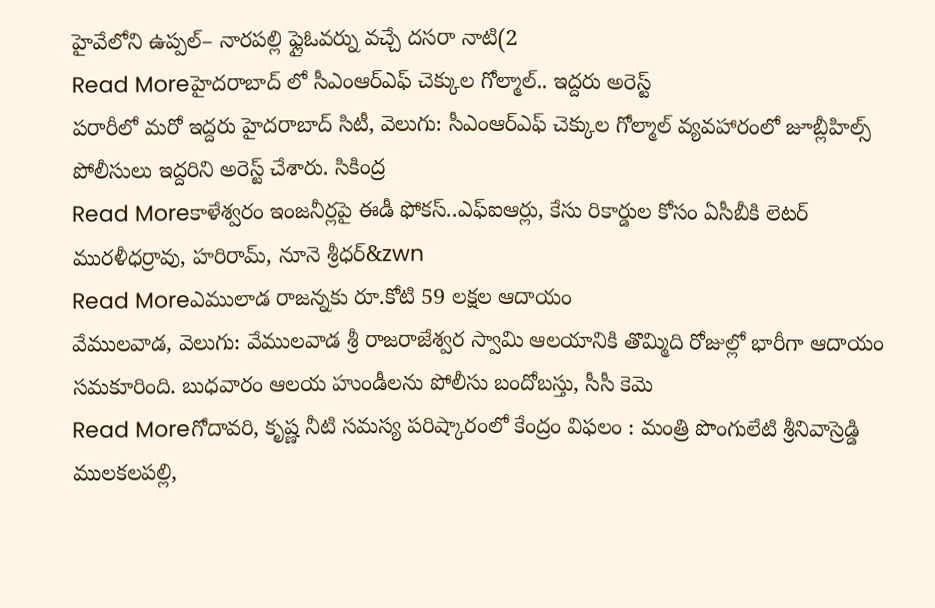హైవేలోని ఉప్పల్– నారపల్లి ఫ్లైఓవర్ను వచ్చే దసరా నాటి(2
Read Moreహైదరాబాద్ లో సీఎంఆర్ఎఫ్ చెక్కుల గోల్మాల్.. ఇద్దరు అరెస్ట్
పరారీలో మరో ఇద్దరు హైదరాబాద్ సిటీ, వెలుగు: సీఎంఆర్ఎఫ్ చెక్కుల గోల్మాల్ వ్యవహారంలో జూబ్లీహిల్స్ పోలీసులు ఇద్దరిని అరెస్ట్ చేశారు. సికింద్ర
Read Moreకాళేశ్వరం ఇంజనీర్లపై ఈడీ ఫోకస్..ఎఫ్ఐఆర్లు, కేసు రికార్డుల కోసం ఏసీబీకి లెటర్
మురళీధర్రావు, హరిరామ్, నూనె శ్రీధర్&zwn
Read Moreఎములాడ రాజన్నకు రూ.కోటి 59 లక్షల ఆదాయం
వేములవాడ, వెలుగు: వేములవాడ శ్రీ రాజరాజేశ్వర స్వామి ఆలయానికి తొమ్మిది రోజుల్లో భారీగా ఆదాయం సమకూరింది. బుధవారం ఆలయ హుండీలను పోలీసు బందోబస్తు, సీసీ కెమె
Read Moreగోదావరి, కృష్ణ నీటి సమస్య పరిష్కారంలో కేంద్రం విఫలం : మంత్రి పొంగులేటి శ్రీనివాస్రెడ్డి
ములకలపల్లి,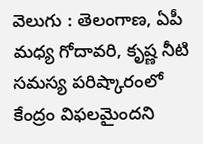వెలుగు : తెలంగాణ, ఏపీ మధ్య గోదావరి, కృష్ణ నీటి సమస్య పరిష్కారంలో కేంద్రం విఫలమైందని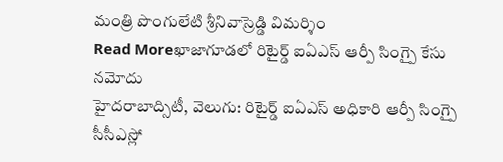మంత్రి పొంగులేటి శ్రీనివాస్రెడ్డి విమర్శిం
Read Moreఖాజాగూడలో రిటైర్డ్ ఐఏఎస్ ఆర్పీ సింగ్పై కేసు నమోదు
హైదరాబాద్సిటీ, వెలుగు: రిటైర్డ్ ఐఏఎస్ అధికారి ఆర్పీ సింగ్పై సీసీఎస్లో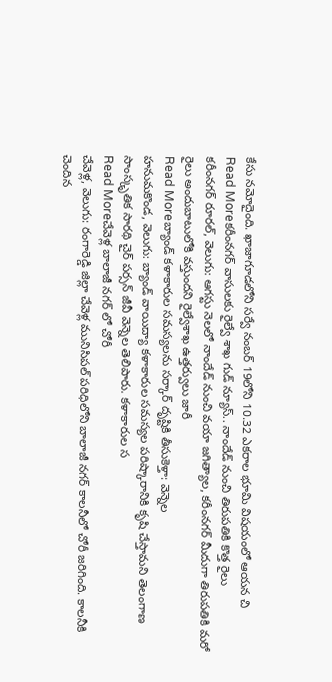కేసు నమోదైంది. ఖాజాగూడలోని సర్వే నంబర్ 19లోని 10.32 ఎకరాల భూమి విషయంలో ఆయన చి
Read Moreకరీంనగర్ వాసులకు రైల్వే శాఖ గుడ్ న్యూస్.. నాందేడ్ నుంచి తిరుపతికి కొత్త రైలు
కరీంనగర్ రూరల్, వెలుగు: ఆగస్టు నెలలో నాందేడ్ నుంచి వయా జగిత్యాల, కరీంనగర్ మీదుగా తిరుపతికి మరో రైలు అందుబాటులోకి వస్తుందని రైల్వేశాఖ ఉత్తర్వులు జారీ
Read Moreబ్యాండ్ కళాకారుల సమస్యలను సర్కార్ దృష్టికి తీసుకెళ్తా: వెన్నెల
హనుమకొండ, వెలుగు: బ్యాండ్ వాయిద్యా కళాకారుల సమస్యల పరిష్కారానికి కృషి చేస్తామని తెలంగాణ సాంస్కృతిక సారథి చైర్ పర్సన్ జీవీ వెన్నెల తెలిపారు. కళాకారుల స
Read Moreచేవెళ్ల బాలాజీ నగర్ లో చోరీ
చేవెళ్ల, వెలుగు: రంగారెడ్డి జిల్లా చేవెళ్ల మునిసిపల్ పరిధిలోని బాలాజీ నగర్ కాలనీలో చోరీ జరిగింది. కాలనీకి చెందిన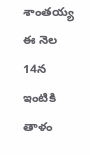శాంతయ్య ఈ నెల 14న ఇంటికి తాళం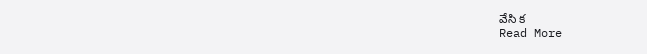వేసి క
Read More